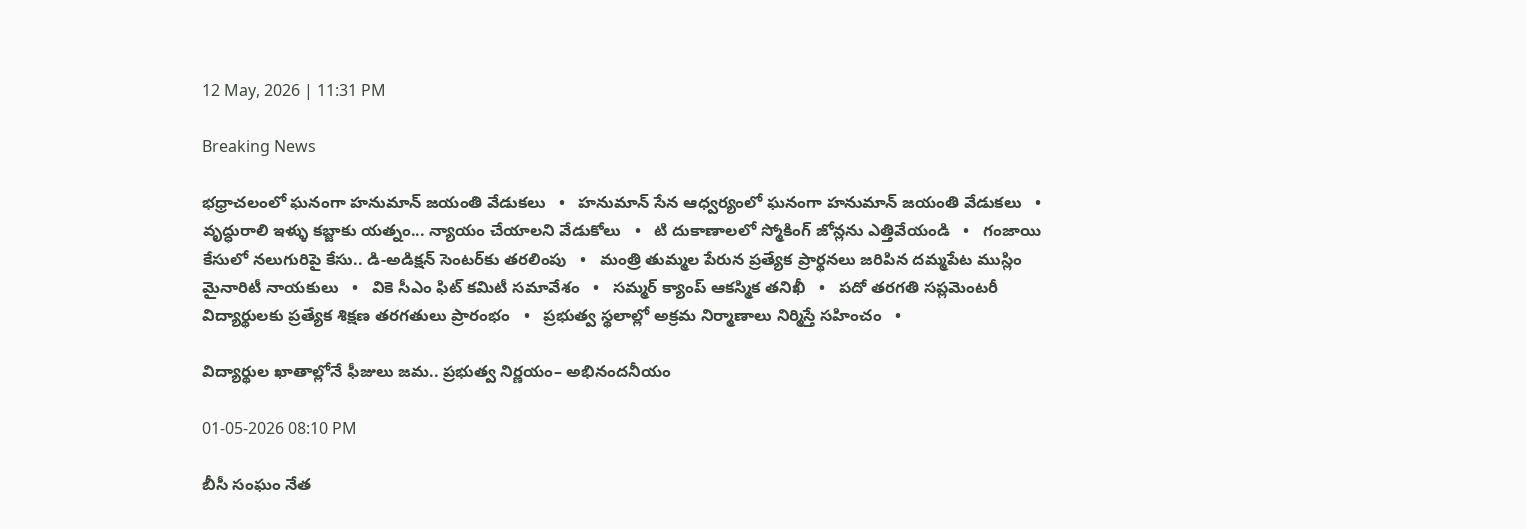12 May, 2026 | 11:31 PM

Breaking News

భధ్రాచలంలో ఘనంగా హనుమాన్‌ జయంతి వేడుకలు   •   హనుమాన్ సేన ఆధ్వర్యంలో ఘనంగా హనుమాన్ జయంతి వేడుకలు   •   వృద్ధురాలి ఇళ్ళు కబ్జాకు యత్నం... న్యాయం చేయాలని వేడుకోలు   •   టి దుకాణాలలో స్మోకింగ్ జోన్లను ఎత్తివేయండి   •   గంజాయి కేసులో నలుగురిపై కేసు.. డి-అడిక్షన్ సెంటర్‌కు తరలింపు   •   మంత్రి తుమ్మల పేరున ప్రత్యేక ప్రార్థనలు జరిపిన దమ్మపేట ముస్లిం మైనారిటీ నాయకులు   •   వికె సీఎం ఫిట్ కమిటీ సమావేశం   •   సమ్మర్ క్యాంప్ ఆకస్మిక తనిఖీ   •   పదో తరగతి సప్లమెంటరీ విద్యార్థులకు ప్రత్యేక శిక్షణ తరగతులు ప్రారంభం   •   ప్రభుత్వ స్థలాల్లో అక్రమ నిర్మాణాలు నిర్మిస్తే సహించం   •

విద్యార్థుల ఖాతాల్లోనే ఫీజులు జమ.. ప్రభుత్వ నిర్ణయం– అభినందనీయం

01-05-2026 08:10 PM

బీసీ సంఘం నేత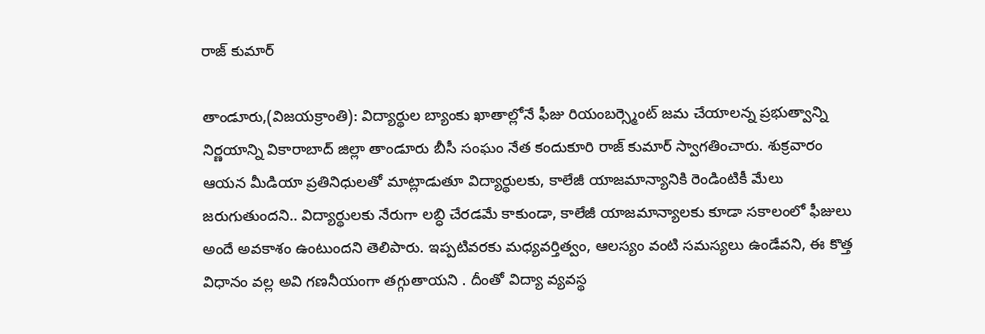రాజ్ కుమార్

తాండూరు,(విజయక్రాంతి): విద్యార్థుల బ్యాంకు ఖాతాల్లోనే ఫీజు రియంబర్స్మెంట్ జమ చేయాలన్న ప్రభుత్వాన్ని నిర్ణయాన్ని వికారాబాద్ జిల్లా తాండూరు బీసీ సంఘం నేత కందుకూరి రాజ్ కుమార్ స్వాగతించారు. శుక్రవారం ఆయన మీడియా ప్రతినిధులతో మాట్లాడుతూ విద్యార్థులకు, కాలేజీ యాజమాన్యానికి రెండింటికీ మేలు జరుగుతుందని.. విద్యార్థులకు నేరుగా లబ్ధి చేరడమే కాకుండా, కాలేజీ యాజమాన్యాలకు కూడా సకాలంలో ఫీజులు అందే అవకాశం ఉంటుందని తెలిపారు. ఇప్పటివరకు మధ్యవర్తిత్వం, ఆలస్యం వంటి సమస్యలు ఉండేవని, ఈ కొత్త విధానం వల్ల అవి గణనీయంగా తగ్గుతాయని . దీంతో విద్యా వ్యవస్థ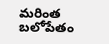మరింత బలోపేతం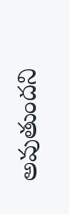అవుతుందని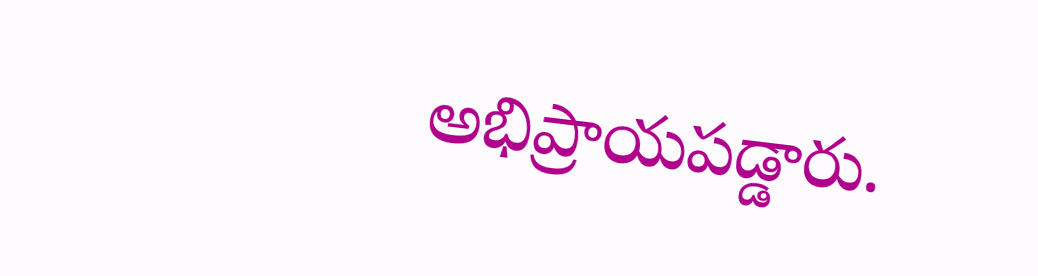అభిప్రాయపడ్డారు.